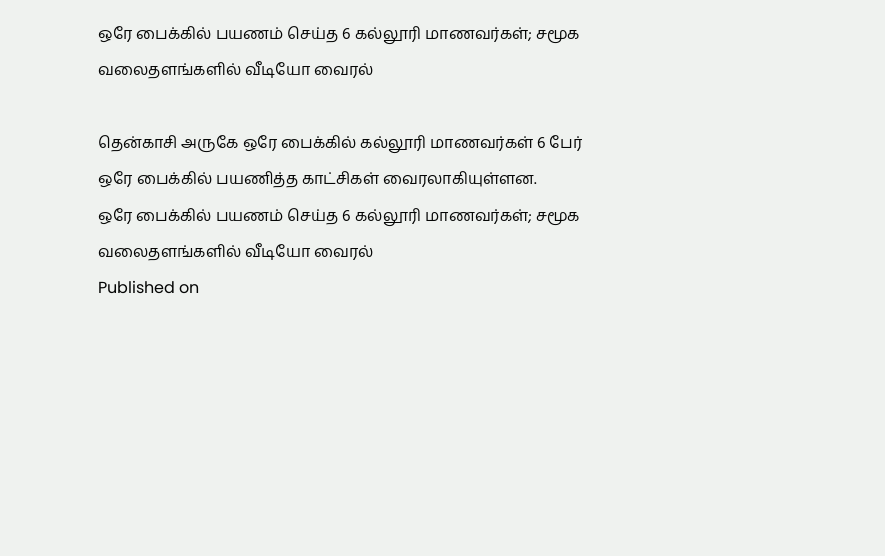ஒரே பைக்கில் பயணம் செய்த 6 கல்லூரி மாணவர்கள்; சமூக வலைதளங்களில் வீடியோ வைரல்

தென்காசி அருகே ஒரே பைக்கில் கல்லூரி மாணவர்கள் 6 பேர் ஒரே பைக்கில் பயணித்த காட்சிகள் வைரலாகியுள்ளன.
ஒரே பைக்கில் பயணம் செய்த 6 கல்லூரி மாணவர்கள்; சமூக வலைதளங்களில் வீடியோ வைரல்
Published on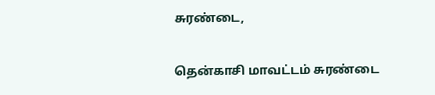சுரண்டை,

தென்காசி மாவட்டம் சுரண்டை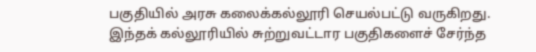பகுதியில் அரசு கலைக்கல்லூரி செயல்பட்டு வருகிறது. இந்தக் கல்லூரியில் சுற்றுவட்டார பகுதிகளைச் சேர்ந்த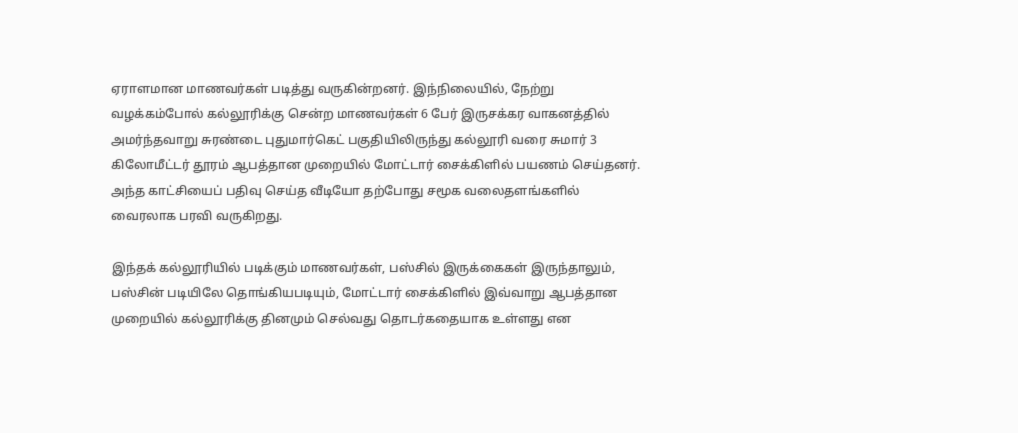ஏராளமான மாணவர்கள் படித்து வருகின்றனர். இந்நிலையில், நேற்று வழக்கம்போல் கல்லூரிக்கு சென்ற மாணவர்கள் 6 பேர் இருசக்கர வாகனத்தில் அமர்ந்தவாறு சுரண்டை புதுமார்கெட் பகுதியிலிருந்து கல்லூரி வரை சுமார் 3 கிலோமீட்டர் தூரம் ஆபத்தான முறையில் மோட்டார் சைக்கிளில் பயணம் செய்தனர். அந்த காட்சியைப் பதிவு செய்த வீடியோ தற்போது சமூக வலைதளங்களில் வைரலாக பரவி வருகிறது.

இந்தக் கல்லூரியில் படிக்கும் மாணவர்கள், பஸ்சில் இருக்கைகள் இருந்தாலும், பஸ்சின் படியிலே தொங்கியபடியும், மோட்டார் சைக்கிளில் இவ்வாறு ஆபத்தான முறையில் கல்லூரிக்கு தினமும் செல்வது தொடர்கதையாக உள்ளது என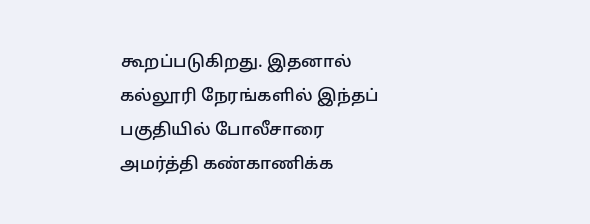கூறப்படுகிறது. இதனால் கல்லூரி நேரங்களில் இந்தப் பகுதியில் போலீசாரை அமர்த்தி கண்காணிக்க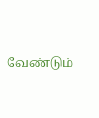வேண்டும்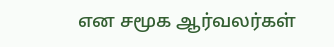என சமூக ஆர்வலர்கள்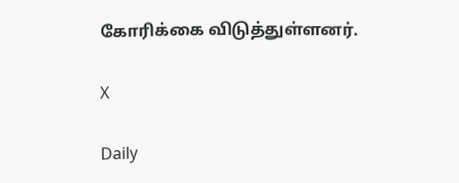கோரிக்கை விடுத்துள்ளனர்.

X

Daily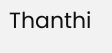Thanthi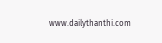www.dailythanthi.com